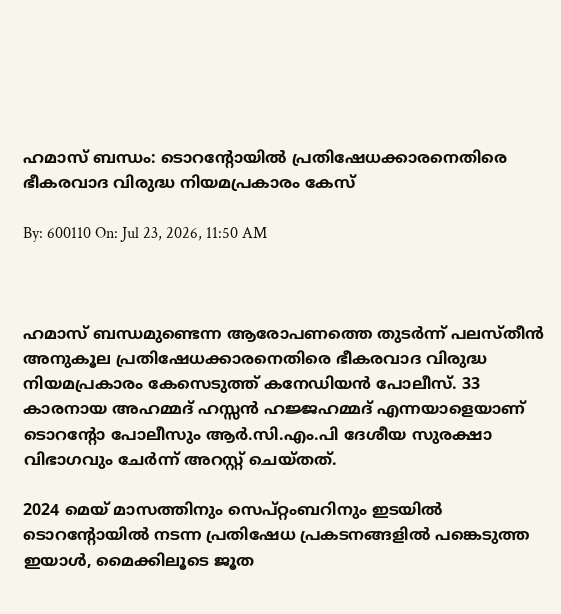ഹമാസ് ബന്ധം: ടൊറൻ്റോയിൽ പ്രതിഷേധക്കാരനെതിരെ ഭീകരവാദ വിരുദ്ധ നിയമപ്രകാരം കേസ്

By: 600110 On: Jul 23, 2026, 11:50 AM



ഹമാസ് ബന്ധമുണ്ടെന്ന ആരോപണത്തെ തുടർന്ന് പലസ്തീൻ അനുകൂല പ്രതിഷേധക്കാരനെതിരെ ഭീകരവാദ വിരുദ്ധ നിയമപ്രകാരം കേസെടുത്ത് കനേഡിയൻ പോലീസ്. 33 കാരനായ അഹമ്മദ് ഹസ്സൻ ഹജ്ജഹമ്മദ് എന്നയാളെയാണ് ടൊറൻ്റോ പോലീസും ആർ.സി.എം.പി ദേശീയ സുരക്ഷാ വിഭാഗവും ചേർന്ന് അറസ്റ്റ് ചെയ്തത്.

2024 മെയ് മാസത്തിനും സെപ്റ്റംബറിനും ഇടയിൽ ടൊറൻ്റോയിൽ നടന്ന പ്രതിഷേധ പ്രകടനങ്ങളിൽ പങ്കെടുത്ത ഇയാൾ, മൈക്കിലൂടെ ജൂത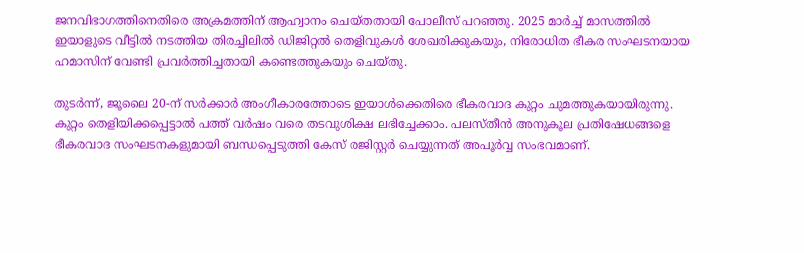ജനവിഭാഗത്തിനെതിരെ അക്രമത്തിന് ആഹ്വാനം ചെയ്തതായി പോലീസ് പറഞ്ഞു. 2025 മാർച്ച് മാസത്തിൽ ഇയാളുടെ വീട്ടിൽ നടത്തിയ തിരച്ചിലിൽ ഡിജിറ്റൽ തെളിവുകൾ ശേഖരിക്കുകയും, നിരോധിത ഭീകര സംഘടനയായ ഹമാസിന് വേണ്ടി പ്രവർത്തിച്ചതായി കണ്ടെത്തുകയും ചെയ്തു.

തുടർന്ന്, ജൂലൈ 20-ന് സർക്കാർ അംഗീകാരത്തോടെ ഇയാൾക്കെതിരെ ഭീകരവാദ കുറ്റം ചുമത്തുകയായിരുന്നു. കുറ്റം തെളിയിക്കപ്പെട്ടാൽ പത്ത് വർഷം വരെ തടവുശിക്ഷ ലഭിച്ചേക്കാം. പലസ്തീൻ അനുകൂല പ്രതിഷേധങ്ങളെ ഭീകരവാദ സംഘടനകളുമായി ബന്ധപ്പെടുത്തി കേസ് രജിസ്റ്റർ ചെയ്യുന്നത് അപൂർവ്വ സംഭവമാണ്.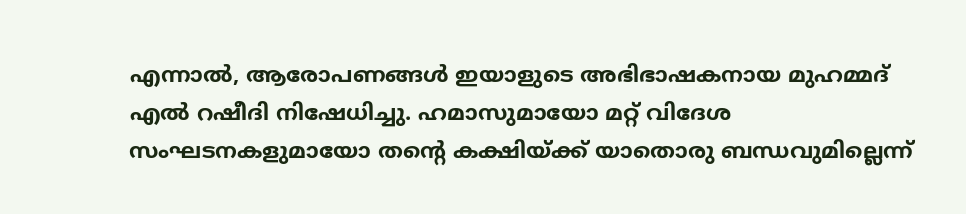എന്നാൽ, ആരോപണങ്ങൾ ഇയാളുടെ അഭിഭാഷകനായ മുഹമ്മദ് എൽ റഷീദി നിഷേധിച്ചു. ഹമാസുമായോ മറ്റ് വിദേശ സംഘടനകളുമായോ തൻ്റെ കക്ഷിയ്ക്ക് യാതൊരു ബന്ധവുമില്ലെന്ന്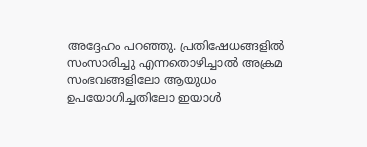അദ്ദേഹം പറഞ്ഞു. പ്രതിഷേധങ്ങളിൽ സംസാരിച്ചു എന്നതൊഴിച്ചാൽ അക്രമ സംഭവങ്ങളിലോ ആയുധം ഉപയോഗിച്ചതിലോ ഇയാൾ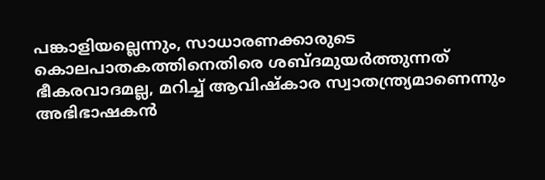പങ്കാളിയല്ലെന്നും, സാധാരണക്കാരുടെ കൊലപാതകത്തിനെതിരെ ശബ്ദമുയർത്തുന്നത് ഭീകരവാദമല്ല, മറിച്ച് ആവിഷ്കാര സ്വാതന്ത്ര്യമാണെന്നും അഭിഭാഷകൻ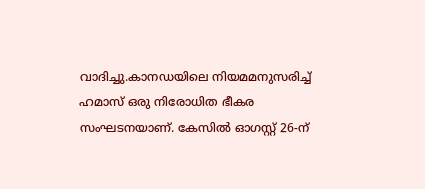വാദിച്ചു.കാനഡയിലെ നിയമമനുസരിച്ച് ഹമാസ് ഒരു നിരോധിത ഭീകര സംഘടനയാണ്. കേസിൽ ഓഗസ്റ്റ് 26-ന്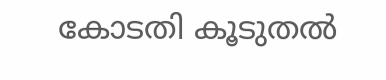കോടതി കൂടുതൽ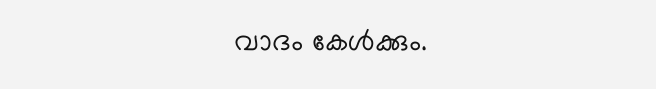വാദം കേൾക്കും.